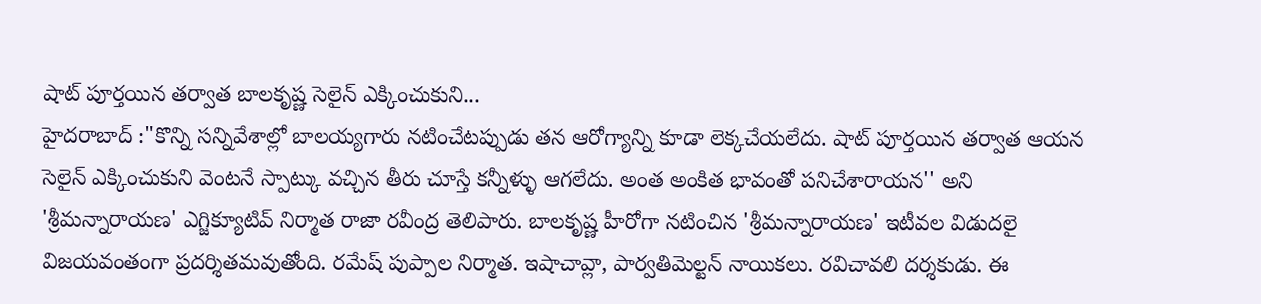షాట్ పూర్తయిన తర్వాత బాలకృష్ణ సెలైన్ ఎక్కించుకుని...
హైదరాబాద్ :"కొన్ని సన్నివేశాల్లో బాలయ్యగారు నటించేటప్పుడు తన ఆరోగ్యాన్ని కూడా లెక్కచేయలేదు. షాట్ పూర్తయిన తర్వాత ఆయన సెలైన్ ఎక్కించుకుని వెంటనే స్పాట్కు వచ్చిన తీరు చూస్తే కన్నీళ్ళు ఆగలేదు. అంత అంకిత భావంతో పనిచేశారాయన'' అని 'శ్రీమన్నారాయణ' ఎగ్జిక్యూటివ్ నిర్మాత రాజా రవీంద్ర తెలిపారు. బాలకృష్ణ హీరోగా నటించిన 'శ్రీమన్నారాయణ' ఇటీవల విడుదలై విజయవంతంగా ప్రదర్శితమవుతోంది. రమేష్ పుప్పాల నిర్మాత. ఇషాచావ్లా, పార్వతిమెల్టన్ నాయికలు. రవిచావలి దర్శకుడు. ఈ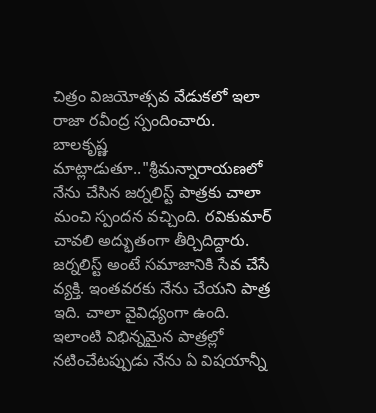చిత్రం విజయోత్సవ వేడుకలో ఇలా రాజా రవీంద్ర స్పందించారు.
బాలకృష్ణ మాట్లాడుతూ.."శ్రీమన్నారాయణలో నేను చేసిన జర్నలిస్ట్ పాత్రకు చాలా మంచి స్పందన వచ్చింది. రవికుమార్ చావలి అద్భుతంగా తీర్చిదిద్దారు. జర్నలిస్ట్ అంటే సమాజానికి సేవ చేసే వ్యక్తి. ఇంతవరకు నేను చేయని పాత్ర ఇది. చాలా వైవిధ్యంగా ఉంది. ఇలాంటి విభిన్నమైన పాత్రల్లో నటించేటప్పుడు నేను ఏ విషయాన్నీ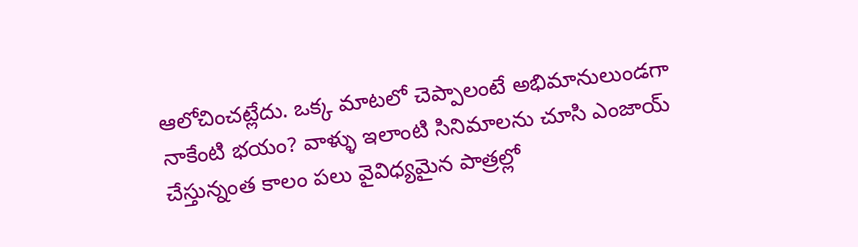ఆలోచించట్లేదు. ఒక్క మాటలో చెప్పాలంటే అభిమానులుండగా నాకేంటి భయం? వాళ్ళు ఇలాంటి సినిమాలను చూసి ఎంజాయ్ చేస్తున్నంత కాలం పలు వైవిధ్యమైన పాత్రల్లో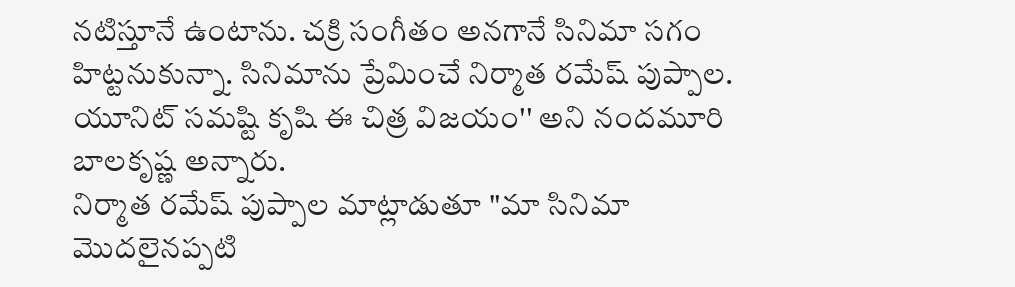నటిస్తూనే ఉంటాను. చక్రి సంగీతం అనగానే సినిమా సగం హిట్టనుకున్నా. సినిమాను ప్రేమించే నిర్మాత రమేష్ పుప్పాల. యూనిట్ సమష్టి కృషి ఈ చిత్ర విజయం'' అని నందమూరి బాలకృష్ణ అన్నారు.
నిర్మాత రమేష్ పుప్పాల మాట్లాడుతూ "మా సినిమా మొదలైనప్పటి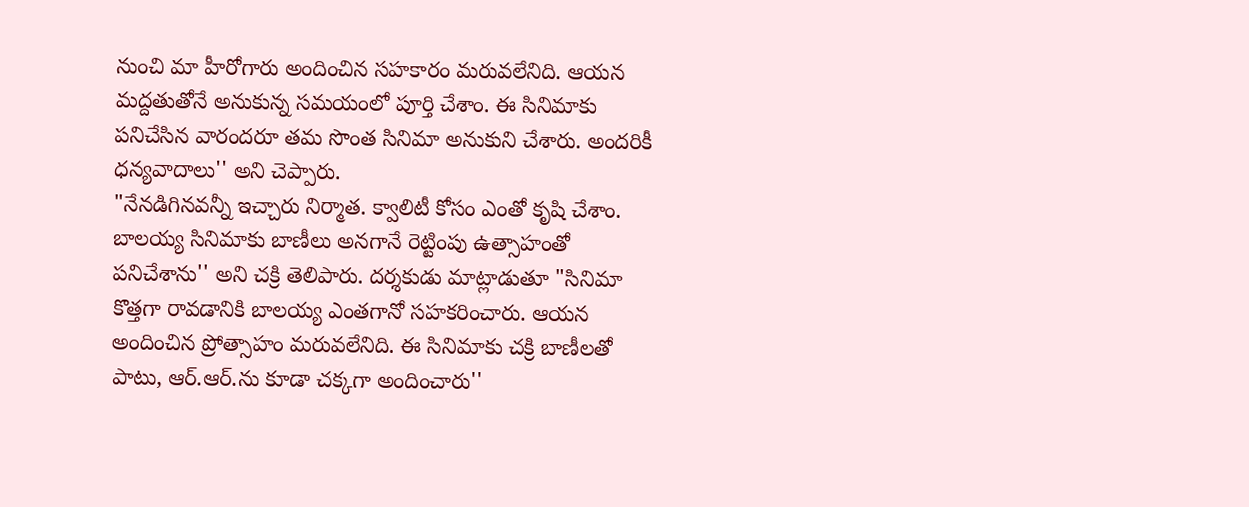నుంచి మా హీరోగారు అందించిన సహకారం మరువలేనిది. ఆయన మద్దతుతోనే అనుకున్న సమయంలో పూర్తి చేశాం. ఈ సినిమాకు పనిచేసిన వారందరూ తమ సొంత సినిమా అనుకుని చేశారు. అందరికీ ధన్యవాదాలు'' అని చెప్పారు.
"నేనడిగినవన్నీ ఇచ్చారు నిర్మాత. క్వాలిటీ కోసం ఎంతో కృషి చేశాం. బాలయ్య సినిమాకు బాణీలు అనగానే రెట్టింపు ఉత్సాహంతో పనిచేశాను'' అని చక్రి తెలిపారు. దర్శకుడు మాట్లాడుతూ "సినిమా కొత్తగా రావడానికి బాలయ్య ఎంతగానో సహకరించారు. ఆయన అందించిన ప్రోత్సాహం మరువలేనిది. ఈ సినిమాకు చక్రి బాణీలతో పాటు, ఆర్.ఆర్.ను కూడా చక్కగా అందించారు''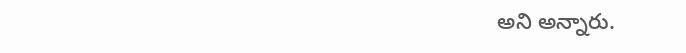అని అన్నారు.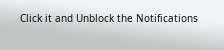Click it and Unblock the Notifications